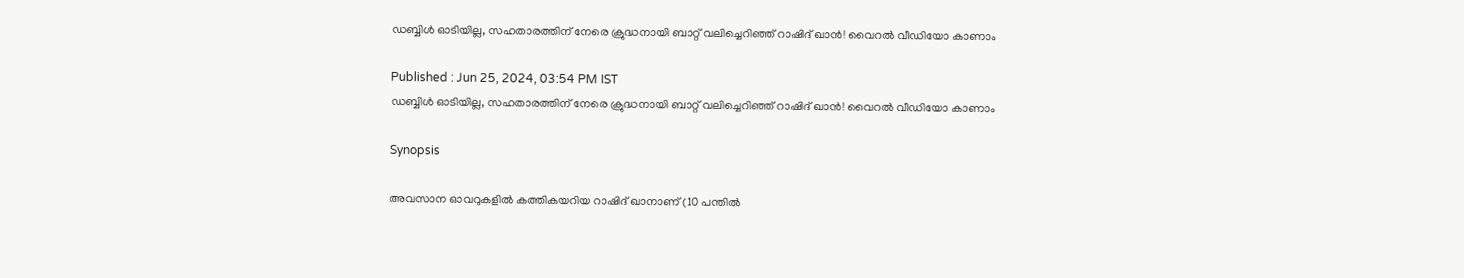ഡബ്ബിള്‍ ഓടിയില്ല, സഹതാരത്തിന് നേരെ ക്രുദ്ധനായി ബാറ്റ് വലിച്ചെറിഞ്ഞ് റാഷിദ് ഖാന്‍! വൈറല്‍ വീഡിയോ കാണാം

Published : Jun 25, 2024, 03:54 PM IST
ഡബ്ബിള്‍ ഓടിയില്ല, സഹതാരത്തിന് നേരെ ക്രുദ്ധനായി ബാറ്റ് വലിച്ചെറിഞ്ഞ് റാഷിദ് ഖാന്‍! വൈറല്‍ വീഡിയോ കാണാം

Synopsis

അവസാന ഓവറുകളില്‍ കത്തികയറിയ റാഷിദ് ഖാനാണ് (10 പന്തില്‍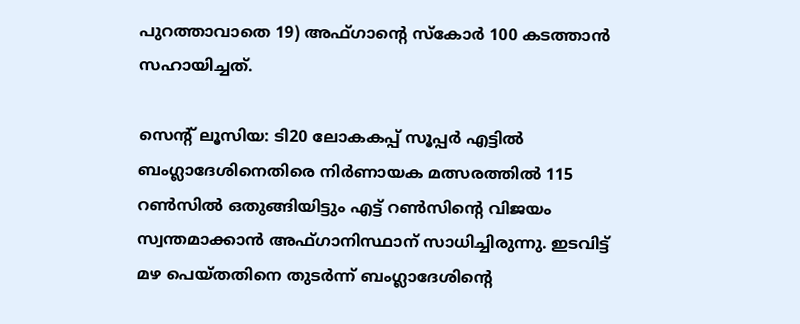പുറത്താവാതെ 19) അഫ്ഗാന്റെ സ്‌കോര്‍ 100 കടത്താന്‍ സഹായിച്ചത്.

സെന്റ് ലൂസിയ: ടി20 ലോകകപ്പ് സൂപ്പര്‍ എട്ടില്‍ ബംഗ്ലാദേശിനെതിരെ നിര്‍ണായക മത്സരത്തില്‍ 115 റണ്‍സില്‍ ഒതുങ്ങിയിട്ടും എട്ട് റണ്‍സിന്റെ വിജയം സ്വന്തമാക്കാന്‍ അഫ്ഗാനിസ്ഥാന് സാധിച്ചിരുന്നു. ഇടവിട്ട് മഴ പെയ്തതിനെ തുടര്‍ന്ന് ബംഗ്ലാദേശിന്റെ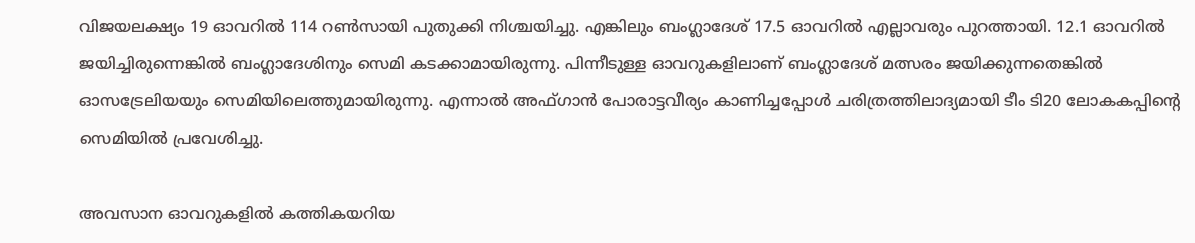വിജയലക്ഷ്യം 19 ഓവറില്‍ 114 റണ്‍സായി പുതുക്കി നിശ്ചയിച്ചു. എങ്കിലും ബംഗ്ലാദേശ് 17.5 ഓവറില്‍ എല്ലാവരും പുറത്തായി. 12.1 ഓവറില്‍ ജയിച്ചിരുന്നെങ്കില്‍ ബംഗ്ലാദേശിനും സെമി കടക്കാമായിരുന്നു. പിന്നീടുള്ള ഓവറുകളിലാണ് ബംഗ്ലാദേശ് മത്സരം ജയിക്കുന്നതെങ്കില്‍ ഓസട്രേലിയയും സെമിയിലെത്തുമായിരുന്നു. എന്നാല്‍ അഫ്ഗാന്‍ പോരാട്ടവീര്യം കാണിച്ചപ്പോള്‍ ചരിത്രത്തിലാദ്യമായി ടീം ടി20 ലോകകപ്പിന്റെ സെമിയില്‍ പ്രവേശിച്ചു.

അവസാന ഓവറുകളില്‍ കത്തികയറിയ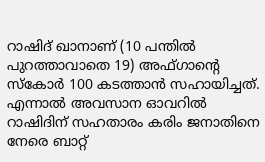റാഷിദ് ഖാനാണ് (10 പന്തില്‍ പുറത്താവാതെ 19) അഫ്ഗാന്റെ സ്‌കോര്‍ 100 കടത്താന്‍ സഹായിച്ചത്. എന്നാല്‍ അവസാന ഓവറില്‍ റാഷിദിന് സഹതാരം കരിം ജനാതിനെ നേരെ ബാറ്റ്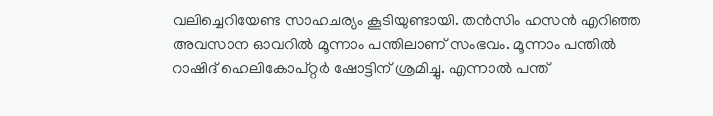വലിച്ചെറിയേണ്ട സാഹചര്യം കൂടിയുണ്ടായി. തന്‍സിം ഹസന്‍ എറിഞ്ഞ അവസാന ഓവറില്‍ മൂന്നാം പന്തിലാണ് സംഭവം. മൂന്നാം പന്തില്‍ റാഷിദ് ഹെലികോപ്റ്റര്‍ ഷോട്ടിന് ശ്രമിച്ചു. എന്നാല്‍ പന്ത്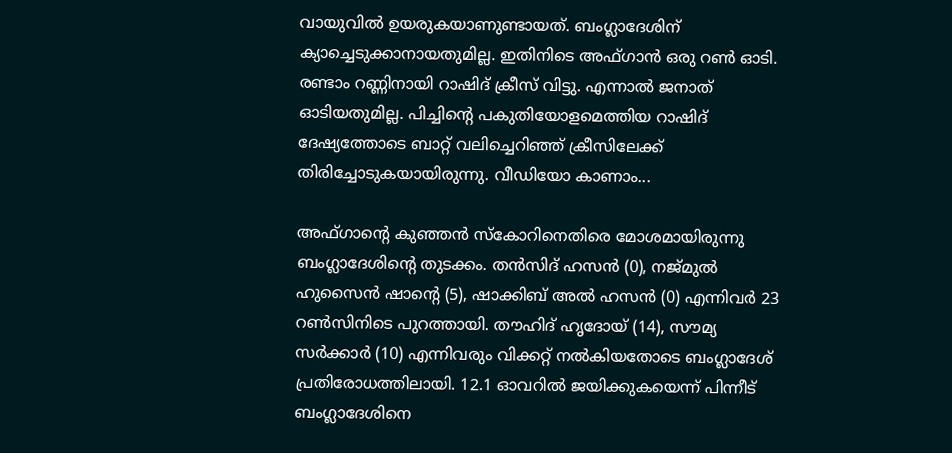വായുവില്‍ ഉയരുകയാണുണ്ടായത്. ബംഗ്ലാദേശിന് ക്യാച്ചെടുക്കാനായതുമില്ല. ഇതിനിടെ അഫ്ഗാന്‍ ഒരു റണ്‍ ഓടി. രണ്ടാം റണ്ണിനായി റാഷിദ് ക്രീസ് വിട്ടു. എന്നാല്‍ ജനാത് ഓടിയതുമില്ല. പിച്ചിന്റെ പകുതിയോളമെത്തിയ റാഷിദ് ദേഷ്യത്തോടെ ബാറ്റ് വലിച്ചെറിഞ്ഞ് ക്രീസിലേക്ക് തിരിച്ചോടുകയായിരുന്നു. വീഡിയോ കാണാം...

അഫ്ഗാന്റെ കുഞ്ഞന്‍ സ്‌കോറിനെതിരെ മോശമായിരുന്നു ബംഗ്ലാദേശിന്റെ തുടക്കം. തന്‍സിദ് ഹസന്‍ (0), നജ്മുല്‍ ഹുസൈന്‍ ഷാന്റെ (5), ഷാക്കിബ് അല്‍ ഹസന്‍ (0) എന്നിവര്‍ 23 റണ്‍സിനിടെ പുറത്തായി. തൗഹിദ് ഹൃദോയ് (14), സൗമ്യ സര്‍ക്കാര്‍ (10) എന്നിവരും വിക്കറ്റ് നല്‍കിയതോടെ ബംഗ്ലാദേശ് പ്രതിരോധത്തിലായി. 12.1 ഓവറില്‍ ജയിക്കുകയെന്ന് പിന്നീട് ബംഗ്ലാദേശിനെ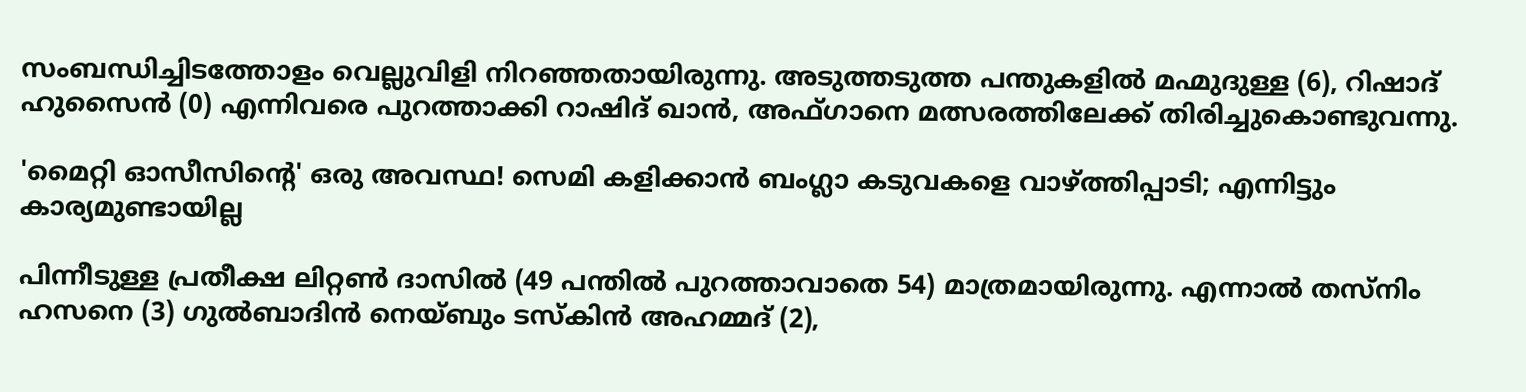സംബന്ധിച്ചിടത്തോളം വെല്ലുവിളി നിറഞ്ഞതായിരുന്നു. അടുത്തടുത്ത പന്തുകളില്‍ മഹ്മുദുള്ള (6), റിഷാദ് ഹുസൈന്‍ (0) എന്നിവരെ പുറത്താക്കി റാഷിദ് ഖാന്‍, അഫ്ഗാനെ മത്സരത്തിലേക്ക് തിരിച്ചുകൊണ്ടുവന്നു.

'മൈറ്റി ഓസീസിന്റെ' ഒരു അവസ്ഥ! സെമി കളിക്കാന്‍ ബംഗ്ലാ കടുവകളെ വാഴ്ത്തിപ്പാടി; എന്നിട്ടും കാര്യമുണ്ടായില്ല

പിന്നീടുള്ള പ്രതീക്ഷ ലിറ്റണ്‍ ദാസില്‍ (49 പന്തില്‍ പുറത്താവാതെ 54) മാത്രമായിരുന്നു. എന്നാല്‍ തസ്നിം ഹസനെ (3) ഗുല്‍ബാദിന്‍ നെയ്ബും ടസ്‌കിന്‍ അഹമ്മദ് (2),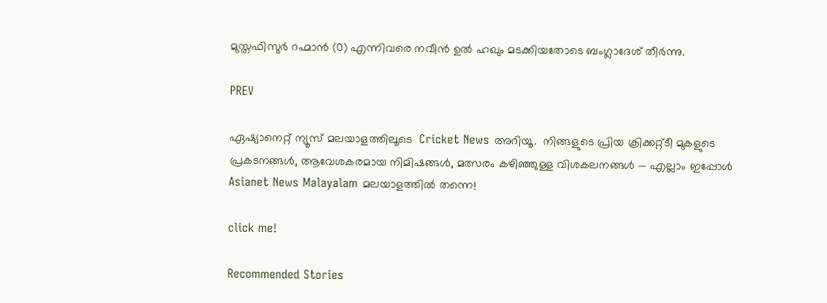മുസ്തഫിസുര്‍ റഹ്മാന്‍ (0) എന്നിവരെ നവീന്‍ ഉല്‍ ഹഖും മടക്കിയതോടെ ബംഗ്ലാദേശ് തീര്‍ന്നു.

PREV

ഏഷ്യാനെറ്റ് ന്യൂസ് മലയാളത്തിലൂടെ  Cricket News അറിയൂ.  നിങ്ങളുടെ പ്രിയ ക്രിക്കറ്റ്ടീ മുകളുടെ പ്രകടനങ്ങൾ, ആവേശകരമായ നിമിഷങ്ങൾ, മത്സരം കഴിഞ്ഞുള്ള വിശകലനങ്ങൾ — എല്ലാം ഇപ്പോൾ Asianet News Malayalam മലയാളത്തിൽ തന്നെ!

click me!

Recommended Stories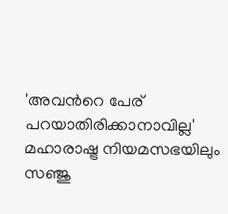'അവന്‍റെ പേര് പറയാതിരിക്കാനാവില്ല' മഹാരാഷ്ട്ര നിയമസഭയിലും സഞ്ജു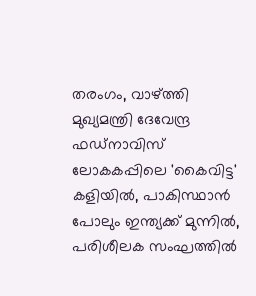തരംഗം, വാഴ്ത്തി മുഖ്യമന്ത്രി ദേവേന്ദ്ര ഫഡ്‌നാവിസ്
ലോകകപ്പിലെ 'കൈവിട്ട' കളിയിൽ, പാകിസ്ഥാൻ പോലും ഇന്ത്യക്ക് മുന്നില്‍, പരിശീലക സംഘത്തില്‍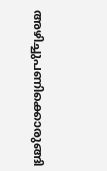അഴിച്ചുപണിക്കൊരുങ്ങി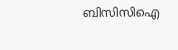ബിസിസിഐ